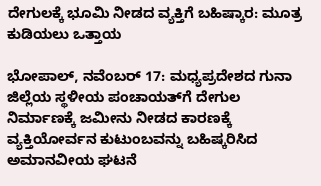ದೇಗುಲಕ್ಕೆ ಭೂಮಿ ನೀಡದ ವ್ಯಕ್ತಿಗೆ ಬಹಿಷ್ಕಾರ: ಮೂತ್ರ ಕುಡಿಯಲು ಒತ್ತಾಯ

ಭೋಪಾಲ್, ನವೆಂಬರ್ 17: ಮಧ್ಯಪ್ರದೇಶದ ಗುನಾ ಜಿಲ್ಲೆಯ ಸ್ಥಳೀಯ ಪಂಚಾಯತ್‌ಗೆ ದೇಗುಲ ನಿರ್ಮಾಣಕ್ಕೆ ಜಮೀನು ನೀಡದ ಕಾರಣಕ್ಕೆ ವ್ಯಕ್ತಿಯೋರ್ವನ ಕುಟುಂಬವನ್ನು ಬಹಿಷ್ಕರಿಸಿದ ಅಮಾನವೀಯ ಘಟನೆ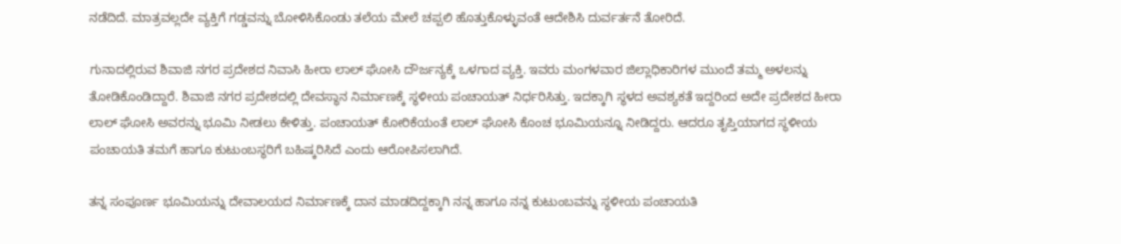ನಡೆದಿದೆ. ಮಾತ್ರವಲ್ಲದೇ ವ್ಯಕ್ತಿಗೆ ಗಡ್ಡವನ್ನು ಬೋಳಿಸಿಕೊಂಡು ತಲೆಯ ಮೇಲೆ ಚಪ್ಪಲಿ ಹೊತ್ತುಕೊಳ್ಳುವಂತೆ ಆದೇಶಿಸಿ ದುರ್ವರ್ತನೆ ತೋರಿದೆ.

ಗುನಾದಲ್ಲಿರುವ ಶಿವಾಜಿ ನಗರ ಪ್ರದೇಶದ ನಿವಾಸಿ ಹೀರಾ ಲಾಲ್ ಘೋಸಿ ದೌರ್ಜನ್ಯಕ್ಕೆ ಒಳಗಾದ ವ್ಯಕ್ತಿ. ಇವರು ಮಂಗಳವಾರ ಜಿಲ್ಲಾಧಿಕಾರಿಗಳ ಮುಂದೆ ತಮ್ಮ ಅಳಲನ್ನು ತೋಡಿಕೊಂಡಿದ್ದಾರೆ. ಶಿವಾಜಿ ನಗರ ಪ್ರದೇಶದಲ್ಲಿ ದೇವಸ್ಥಾನ ನಿರ್ಮಾಣಕ್ಕೆ ಸ್ಥಳೀಯ ಪಂಚಾಯತ್ ನಿರ್ಧರಿಸಿತ್ತು. ಇದಕ್ಕಾಗಿ ಸ್ಥಳದ ಅವಶ್ಯಕತೆ ಇದ್ದರಿಂದ ಅದೇ ಪ್ರದೇಶದ ಹೀರಾ ಲಾಲ್ ಘೋಸಿ ಅವರನ್ನು ಭೂಮಿ ನೀಡಲು ಕೇಳಿತ್ತು. ಪಂಚಾಯತ್ ಕೋರಿಕೆಯಂತೆ ಲಾಲ್ ಘೋಸಿ ಕೊಂಚ ಭೂಮಿಯನ್ನೂ ನೀಡಿದ್ದರು. ಆದರೂ ತೃಪ್ತಿಯಾಗದ ಸ್ಥಳೀಯ ಪಂಚಾಯತಿ ತಮಗೆ ಹಾಗೂ ಕುಟುಂಬಸ್ಥರಿಗೆ ಬಹಿಷ್ಕರಿಸಿದೆ ಎಂದು ಆರೋಪಿಸಲಾಗಿದೆ.

ತನ್ನ ಸಂಪೂರ್ಣ ಭೂಮಿಯನ್ನು ದೇವಾಲಯದ ನಿರ್ಮಾಣಕ್ಕೆ ದಾನ ಮಾಡದಿದ್ದಕ್ಕಾಗಿ ನನ್ನ ಹಾಗೂ ನನ್ನ ಕುಟುಂಬವನ್ನು ಸ್ಥಳೀಯ ಪಂಚಾಯತಿ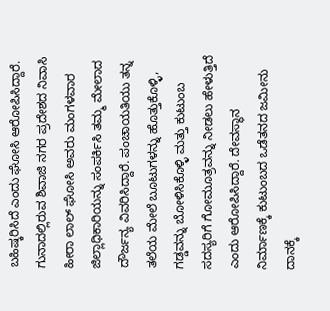ಬಹಿಷ್ಕರಿಸಿದೆ ಎಂದು ಘೋಸಿ ಆರೋಪಿಸಿದ್ದಾರೆ. ಗುನಾದಲ್ಲಿರುವ ಶಿವಾಜಿ ನಗರ ಪ್ರದೇಶದ ನಿವಾಸಿ ಹೀರಾ ಲಾಲ್ ಘೋಸಿ ಅವರು ಮಂಗಳವಾರ ಜಿಲ್ಲಾಧಿಕಾರಿಯನ್ನು ಸಂಪರ್ಕಿಸಿ ತಮ್ಮ ಮೇಲಾದ ದೌರ್ಜನ್ಯ ವಿವರಿಸಿದ್ದಾರೆ. ಪಂಚಾಯತಿಯು ತನ್ನ ತಲೆಯ ಮೇಲೆ ಬೂಟುಗಳನ್ನು ಹೊತ್ತುಕೊಳ್ಳಿ, ಗಡ್ಡವನ್ನು ಬೋಳಿಸಿಕೊಳ್ಳಿ ಮತ್ತು ಕುಟುಂಬ ಸದಸ್ಯರಿಗೆ ಗೋಮೂತ್ರವನ್ನು ನೀಡಲು ಹೇಳುತ್ತಿದೆ ಎಂದು ಆರೋಪಿಸಿದ್ದಾರೆ. ದೇವಸ್ಥಾನ ನಿರ್ಮಾಣಕ್ಕೆ ಕುಟುಂಬದ ಒಡೆತನದ ಜಮೀನು ದಾನಕ್ಕೆ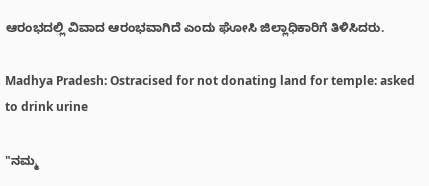ಆರಂಭದಲ್ಲಿ ವಿವಾದ ಆರಂಭವಾಗಿದೆ ಎಂದು ಘೋಸಿ ಜಿಲ್ಲಾಧಿಕಾರಿಗೆ ತಿಳಿಸಿದರು.

Madhya Pradesh: Ostracised for not donating land for temple: asked to drink urine

"ನಮ್ಮ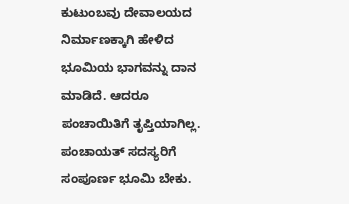ಕುಟುಂಬವು ದೇವಾಲಯದ ನಿರ್ಮಾಣಕ್ಕಾಗಿ ಹೇಳಿದ ಭೂಮಿಯ ಭಾಗವನ್ನು ದಾನ ಮಾಡಿದೆ. ಆದರೂ ಪಂಚಾಯಿತಿಗೆ ತೃಪ್ತಿಯಾಗಿಲ್ಲ. ಪಂಚಾಯತ್ ಸದಸ್ಯರಿಗೆ ಸಂಪೂರ್ಣ ಭೂಮಿ ಬೇಕು.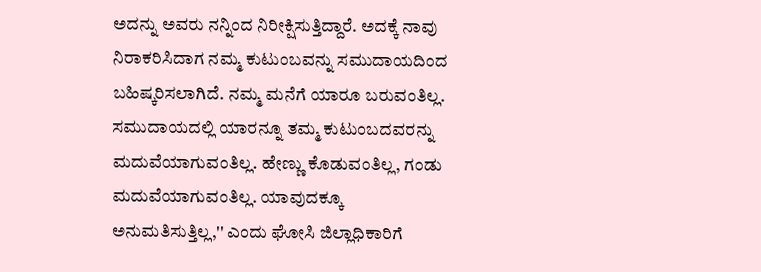ಅದನ್ನು ಅವರು ನನ್ನಿಂದ ನಿರೀಕ್ಷಿಸುತ್ತಿದ್ದಾರೆ. ಅದಕ್ಕೆ ನಾವು ನಿರಾಕರಿಸಿದಾಗ ನಮ್ಮ ಕುಟುಂಬವನ್ನು ಸಮುದಾಯದಿಂದ ಬಹಿಷ್ಕರಿಸಲಾಗಿದೆ. ನಮ್ಮ ಮನೆಗೆ ಯಾರೂ ಬರುವಂತಿಲ್ಲ. ಸಮುದಾಯದಲ್ಲಿ ಯಾರನ್ನೂ ತಮ್ಮ ಕುಟುಂಬದವರನ್ನು ಮದುವೆಯಾಗುವಂತಿಲ್ಲ. ಹೇಣ್ಣು ಕೊಡುವಂತಿಲ್ಲ, ಗಂಡು ಮದುವೆಯಾಗುವಂತಿಲ್ಲ. ಯಾವುದಕ್ಕೂ ಅನುಮತಿಸುತ್ತಿಲ್ಲ,'' ಎಂದು ಘೋಸಿ ಜಿಲ್ಲಾಧಿಕಾರಿಗೆ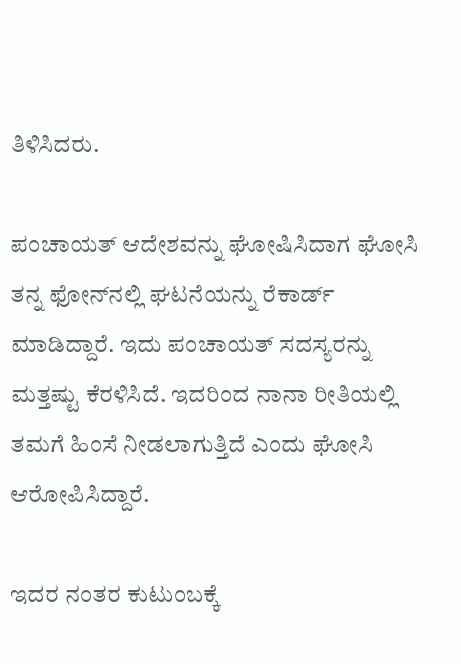ತಿಳಿಸಿದರು.

ಪಂಚಾಯತ್ ಆದೇಶವನ್ನು ಘೋಷಿಸಿದಾಗ ಘೋಸಿ ತನ್ನ ಫೋನ್‌ನಲ್ಲಿ ಘಟನೆಯನ್ನು ರೆಕಾರ್ಡ್ ಮಾಡಿದ್ದಾರೆ. ಇದು ಪಂಚಾಯತ್ ಸದಸ್ಯರನ್ನು ಮತ್ತಷ್ಟು ಕೆರಳಿಸಿದೆ. ಇದರಿಂದ ನಾನಾ ರೀತಿಯಲ್ಲಿ ತಮಗೆ ಹಿಂಸೆ ನೀಡಲಾಗುತ್ತಿದೆ ಎಂದು ಘೋಸಿ ಆರೋಪಿಸಿದ್ದಾರೆ.

ಇದರ ನಂತರ ಕುಟುಂಬಕ್ಕೆ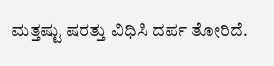ಮತ್ತಷ್ಟು ಷರತ್ತು ವಿಧಿಸಿ ದರ್ಪ ತೋರಿದೆ.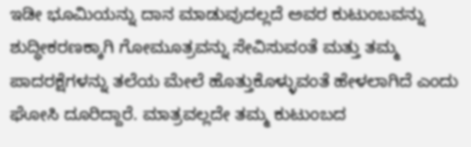ಇಡೀ ಭೂಮಿಯನ್ನು ದಾನ ಮಾಡುವುದಲ್ಲದೆ ಅವರ ಕುಟುಂಬವನ್ನು ಶುದ್ಧೀಕರಣಕ್ಕಾಗಿ ಗೋಮೂತ್ರವನ್ನು ಸೇವಿಸುವಂತೆ ಮತ್ತು ತಮ್ಮ ಪಾದರಕ್ಷೆಗಳನ್ನು ತಲೆಯ ಮೇಲೆ ಹೊತ್ತುಕೊಳ್ಳುವಂತೆ ಹೇಳಲಾಗಿದೆ ಎಂದು ಘೋಸಿ ದೂರಿದ್ದಾರೆ. ಮಾತ್ರವಲ್ಲದೇ ತಮ್ಮ ಕುಟುಂಬದ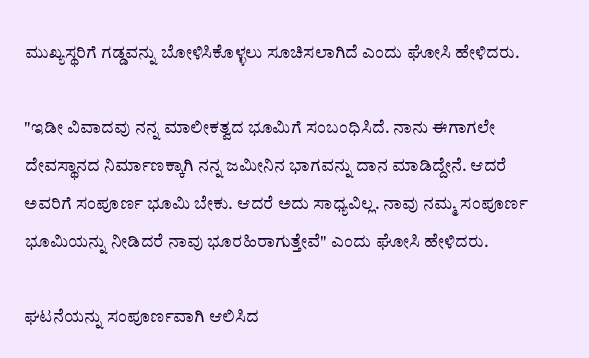ಮುಖ್ಯಸ್ಥರಿಗೆ ಗಡ್ಡವನ್ನು ಬೋಳಿಸಿಕೊಳ್ಳಲು ಸೂಚಿಸಲಾಗಿದೆ ಎಂದು ಘೋಸಿ ಹೇಳಿದರು.

"ಇಡೀ ವಿವಾದವು ನನ್ನ ಮಾಲೀಕತ್ವದ ಭೂಮಿಗೆ ಸಂಬಂಧಿಸಿದೆ. ನಾನು ಈಗಾಗಲೇ ದೇವಸ್ಥಾನದ ನಿರ್ಮಾಣಕ್ಕಾಗಿ ನನ್ನ ಜಮೀನಿನ ಭಾಗವನ್ನು ದಾನ ಮಾಡಿದ್ದೇನೆ. ಆದರೆ ಅವರಿಗೆ ಸಂಪೂರ್ಣ ಭೂಮಿ ಬೇಕು. ಆದರೆ ಅದು ಸಾಧ್ಯವಿಲ್ಲ. ನಾವು ನಮ್ಮ ಸಂಪೂರ್ಣ ಭೂಮಿಯನ್ನು ನೀಡಿದರೆ ನಾವು ಭೂರಹಿರಾಗುತ್ತೇವೆ" ಎಂದು ಘೋಸಿ ಹೇಳಿದರು.

ಘಟನೆಯನ್ನು ಸಂಪೂರ್ಣವಾಗಿ ಆಲಿಸಿದ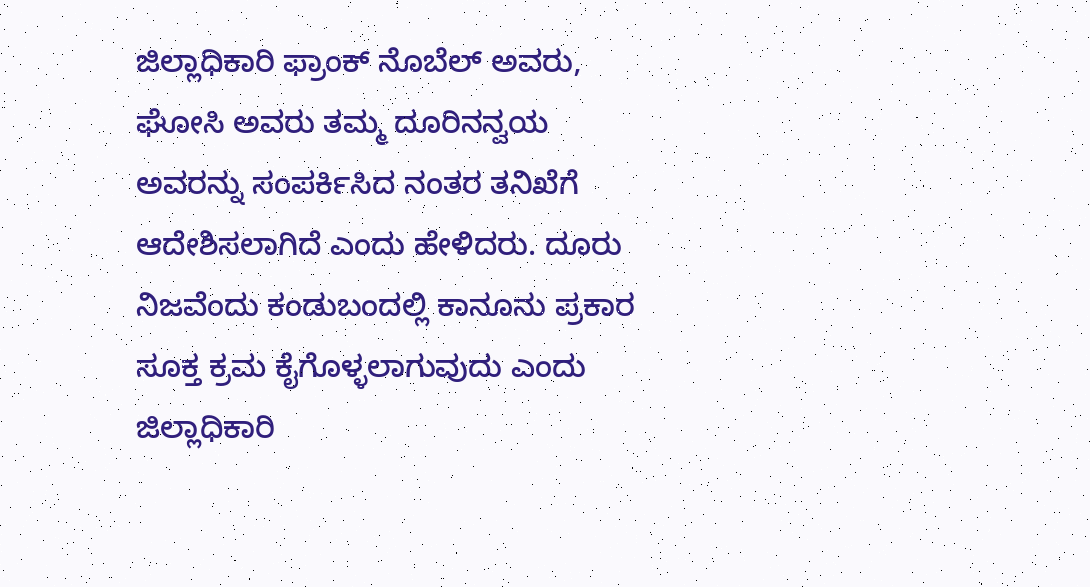ಜಿಲ್ಲಾಧಿಕಾರಿ ಫ್ರಾಂಕ್ ನೊಬೆಲ್ ಅವರು, ಘೋಸಿ ಅವರು ತಮ್ಮ ದೂರಿನನ್ವಯ ಅವರನ್ನು ಸಂಪರ್ಕಿಸಿದ ನಂತರ ತನಿಖೆಗೆ ಆದೇಶಿಸಲಾಗಿದೆ ಎಂದು ಹೇಳಿದರು. ದೂರು ನಿಜವೆಂದು ಕಂಡುಬಂದಲ್ಲಿ ಕಾನೂನು ಪ್ರಕಾರ ಸೂಕ್ತ ಕ್ರಮ ಕೈಗೊಳ್ಳಲಾಗುವುದು ಎಂದು ಜಿಲ್ಲಾಧಿಕಾರಿ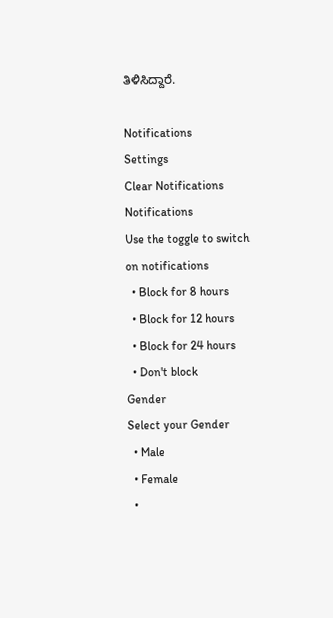ತಿಳಿಸಿದ್ದಾರೆ.

Notifications
Settings
Clear Notifications
Notifications
Use the toggle to switch on notifications
  • Block for 8 hours
  • Block for 12 hours
  • Block for 24 hours
  • Don't block
Gender
Select your Gender
  • Male
  • Female
  •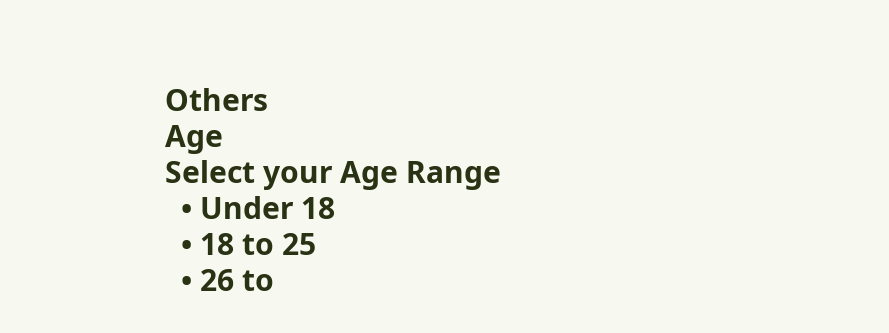Others
Age
Select your Age Range
  • Under 18
  • 18 to 25
  • 26 to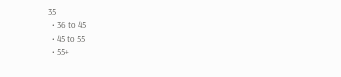35
  • 36 to 45
  • 45 to 55
  • 55+